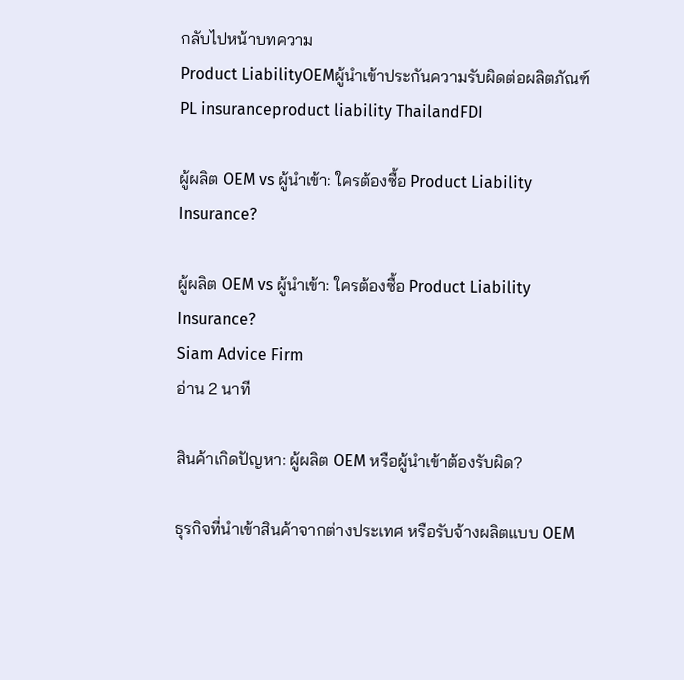กลับไปหน้าบทความ
Product LiabilityOEMผู้นำเข้าประกันความรับผิดต่อผลิตภัณฑ์PL insuranceproduct liability ThailandFDI

ผู้ผลิต OEM vs ผู้นำเข้า: ใครต้องซื้อ Product Liability Insurance?

ผู้ผลิต OEM vs ผู้นำเข้า: ใครต้องซื้อ Product Liability Insurance?
Siam Advice Firm
อ่าน 2 นาที

สินค้าเกิดปัญหา: ผู้ผลิต OEM หรือผู้นำเข้าต้องรับผิด?

ธุรกิจที่นำเข้าสินค้าจากต่างประเทศ หรือรับจ้างผลิตแบบ OEM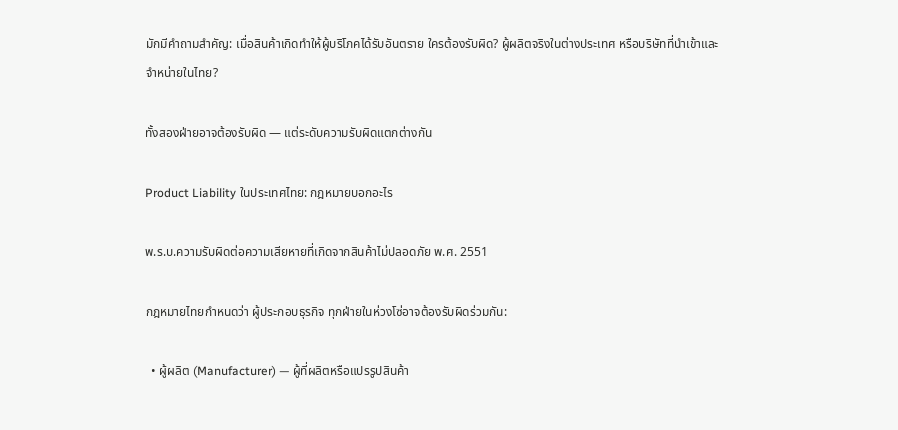มักมีคำถามสำคัญ: เมื่อสินค้าเกิดทำให้ผู้บริโภคได้รับอันตราย ใครต้องรับผิด? ผู้ผลิตจริงในต่างประเทศ หรือบริษัทที่นำเข้าและจำหน่ายในไทย?

ทั้งสองฝ่ายอาจต้องรับผิด — แต่ระดับความรับผิดแตกต่างกัน

Product Liability ในประเทศไทย: กฎหมายบอกอะไร

พ.ร.บ.ความรับผิดต่อความเสียหายที่เกิดจากสินค้าไม่ปลอดภัย พ.ศ. 2551

กฎหมายไทยกำหนดว่า ผู้ประกอบธุรกิจ ทุกฝ่ายในห่วงโซ่อาจต้องรับผิดร่วมกัน:

  • ผู้ผลิต (Manufacturer) — ผู้ที่ผลิตหรือแปรรูปสินค้า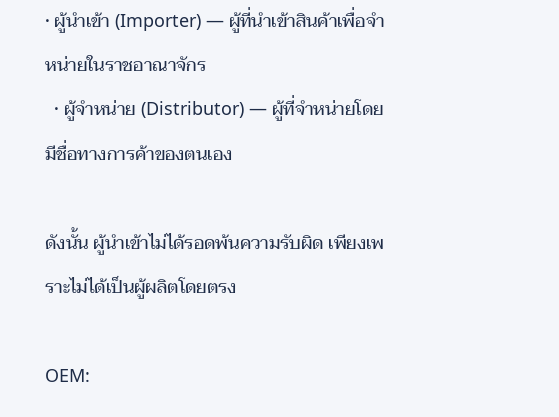• ผู้นำเข้า (Importer) — ผู้ที่นำเข้าสินค้าเพื่อจำหน่ายในราชอาณาจักร
  • ผู้จำหน่าย (Distributor) — ผู้ที่จำหน่ายโดยมีชื่อทางการค้าของตนเอง

ดังนั้น ผู้นำเข้าไม่ได้รอดพ้นความรับผิด เพียงเพราะไม่ได้เป็นผู้ผลิตโดยตรง

OEM: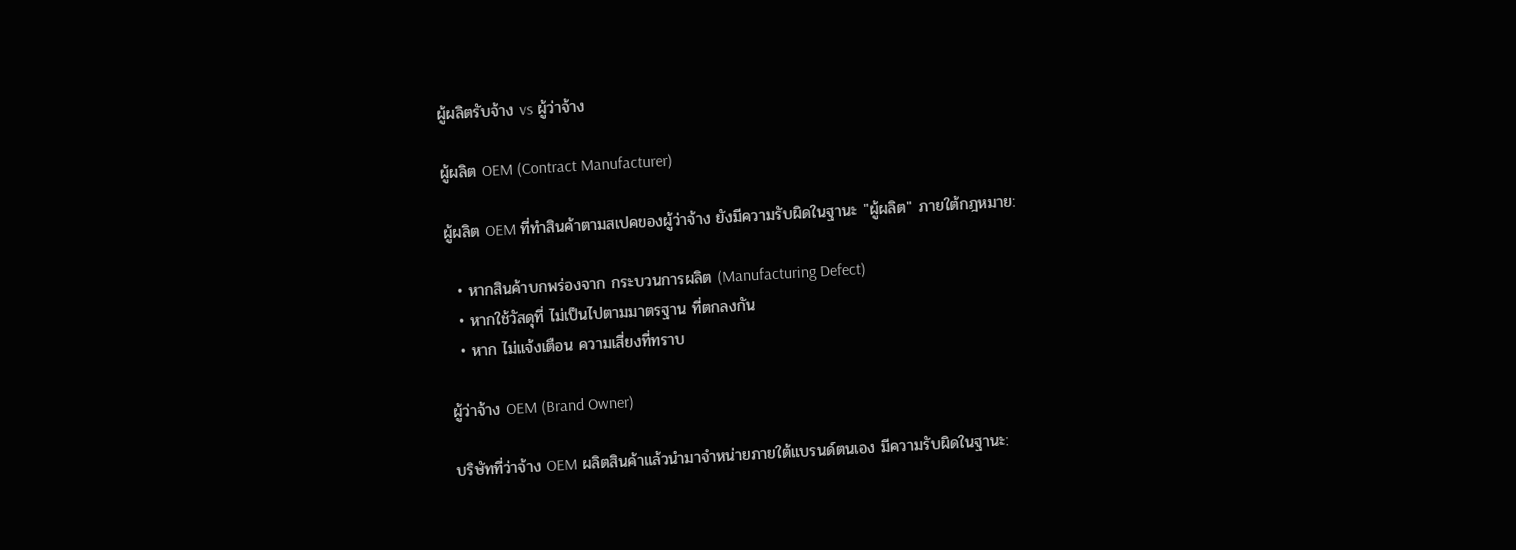ผู้ผลิตรับจ้าง vs ผู้ว่าจ้าง

ผู้ผลิต OEM (Contract Manufacturer)

ผู้ผลิต OEM ที่ทำสินค้าตามสเปคของผู้ว่าจ้าง ยังมีความรับผิดในฐานะ "ผู้ผลิต" ภายใต้กฎหมาย:

  • หากสินค้าบกพร่องจาก กระบวนการผลิต (Manufacturing Defect)
  • หากใช้วัสดุที่ ไม่เป็นไปตามมาตรฐาน ที่ตกลงกัน
  • หาก ไม่แจ้งเตือน ความเสี่ยงที่ทราบ

ผู้ว่าจ้าง OEM (Brand Owner)

บริษัทที่ว่าจ้าง OEM ผลิตสินค้าแล้วนำมาจำหน่ายภายใต้แบรนด์ตนเอง มีความรับผิดในฐานะ: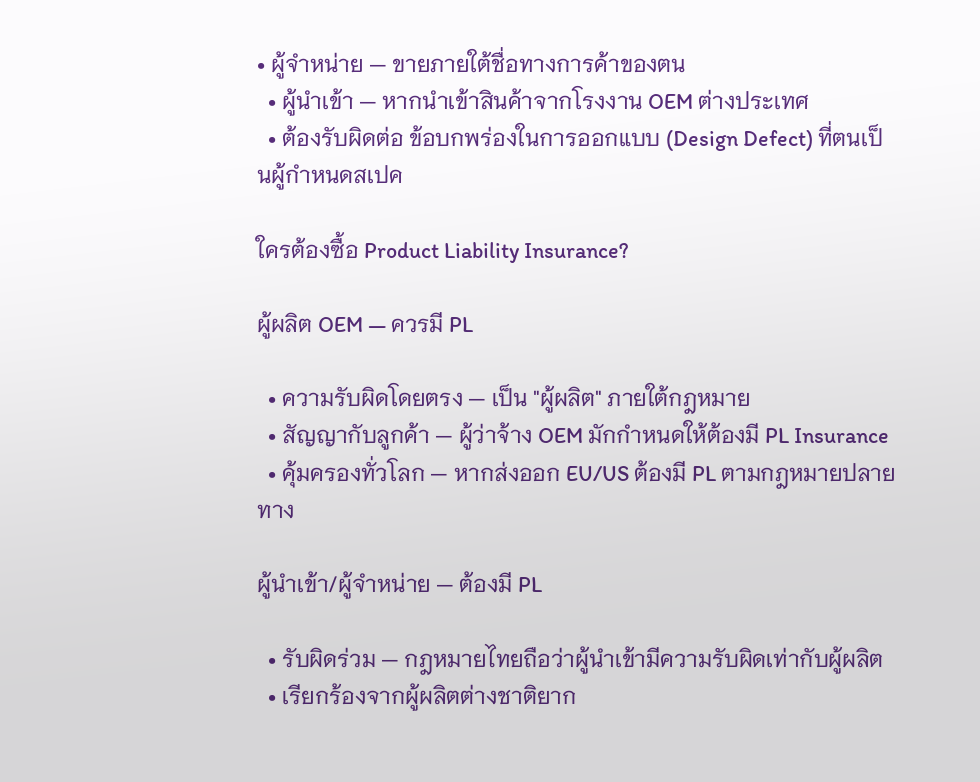• ผู้จำหน่าย — ขายภายใต้ชื่อทางการค้าของตน
  • ผู้นำเข้า — หากนำเข้าสินค้าจากโรงงาน OEM ต่างประเทศ
  • ต้องรับผิดต่อ ข้อบกพร่องในการออกแบบ (Design Defect) ที่ตนเป็นผู้กำหนดสเปค

ใครต้องซื้อ Product Liability Insurance?

ผู้ผลิต OEM — ควรมี PL

  • ความรับผิดโดยตรง — เป็น "ผู้ผลิต" ภายใต้กฎหมาย
  • สัญญากับลูกค้า — ผู้ว่าจ้าง OEM มักกำหนดให้ต้องมี PL Insurance
  • คุ้มครองทั่วโลก — หากส่งออก EU/US ต้องมี PL ตามกฎหมายปลายทาง

ผู้นำเข้า/ผู้จำหน่าย — ต้องมี PL

  • รับผิดร่วม — กฎหมายไทยถือว่าผู้นำเข้ามีความรับผิดเท่ากับผู้ผลิต
  • เรียกร้องจากผู้ผลิตต่างชาติยาก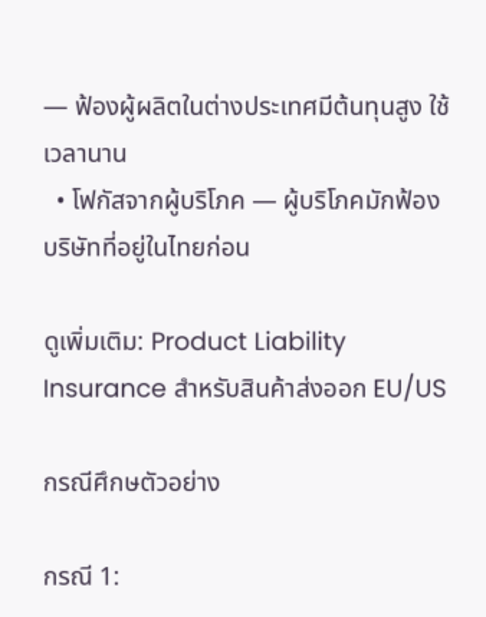— ฟ้องผู้ผลิตในต่างประเทศมีต้นทุนสูง ใช้เวลานาน
  • โฟกัสจากผู้บริโภค — ผู้บริโภคมักฟ้องบริษัทที่อยู่ในไทยก่อน

ดูเพิ่มเติม: Product Liability Insurance สำหรับสินค้าส่งออก EU/US

กรณีศึกษตัวอย่าง

กรณี 1: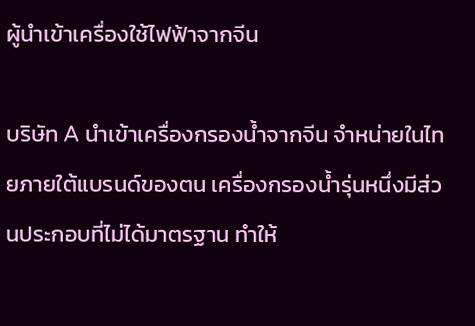ผู้นำเข้าเครื่องใช้ไฟฟ้าจากจีน

บริษัท A นำเข้าเครื่องกรองน้ำจากจีน จำหน่ายในไทยภายใต้แบรนด์ของตน เครื่องกรองน้ำรุ่นหนึ่งมีส่วนประกอบที่ไม่ได้มาตรฐาน ทำให้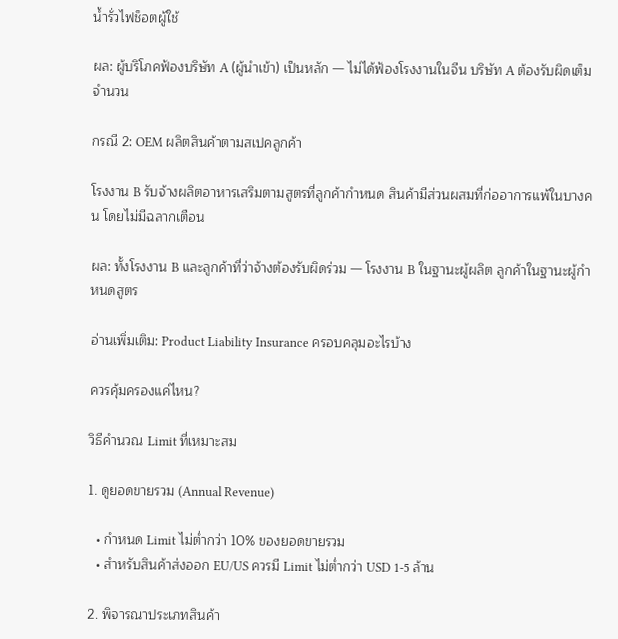น้ำรั่วไฟช็อตผู้ใช้

ผล: ผู้บริโภคฟ้องบริษัท A (ผู้นำเข้า) เป็นหลัก — ไม่ได้ฟ้องโรงงานในจีน บริษัท A ต้องรับผิดเต็มจำนวน

กรณี 2: OEM ผลิตสินค้าตามสเปคลูกค้า

โรงงาน B รับจ้างผลิตอาหารเสริมตามสูตรที่ลูกค้ากำหนด สินค้ามีส่วนผสมที่ก่ออาการแพ้ในบางคน โดยไม่มีฉลากเตือน

ผล: ทั้งโรงงาน B และลูกค้าที่ว่าจ้างต้องรับผิดร่วม — โรงงาน B ในฐานะผู้ผลิต ลูกค้าในฐานะผู้กำหนดสูตร

อ่านเพิ่มเติม: Product Liability Insurance ครอบคลุมอะไรบ้าง

ควรคุ้มครองแค่ไหน?

วิธีคำนวณ Limit ที่เหมาะสม

1. ดูยอดขายรวม (Annual Revenue)

  • กำหนด Limit ไม่ต่ำกว่า 10% ของยอดขายรวม
  • สำหรับสินค้าส่งออก EU/US ควรมี Limit ไม่ต่ำกว่า USD 1-5 ล้าน

2. พิจารณาประเภทสินค้า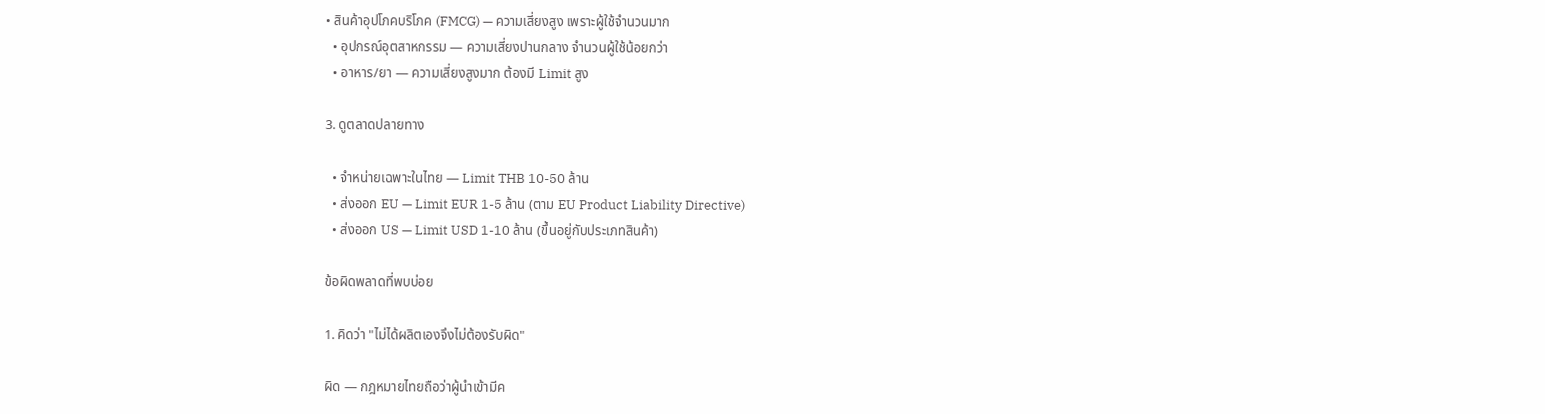• สินค้าอุปโภคบริโภค (FMCG) — ความเสี่ยงสูง เพราะผู้ใช้จำนวนมาก
  • อุปกรณ์อุตสาหกรรม — ความเสี่ยงปานกลาง จำนวนผู้ใช้น้อยกว่า
  • อาหาร/ยา — ความเสี่ยงสูงมาก ต้องมี Limit สูง

3. ดูตลาดปลายทาง

  • จำหน่ายเฉพาะในไทย — Limit THB 10-50 ล้าน
  • ส่งออก EU — Limit EUR 1-5 ล้าน (ตาม EU Product Liability Directive)
  • ส่งออก US — Limit USD 1-10 ล้าน (ขึ้นอยู่กับประเภทสินค้า)

ข้อผิดพลาดที่พบบ่อย

1. คิดว่า "ไม่ได้ผลิตเองจึงไม่ต้องรับผิด"

ผิด — กฎหมายไทยถือว่าผู้นำเข้ามีค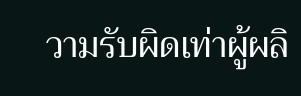วามรับผิดเท่าผู้ผลิ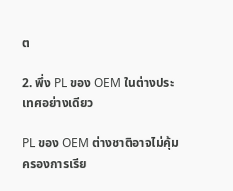ต

2. พึ่ง PL ของ OEM ในต่างประเทศอย่างเดียว

PL ของ OEM ต่างชาติอาจไม่คุ้มครองการเรีย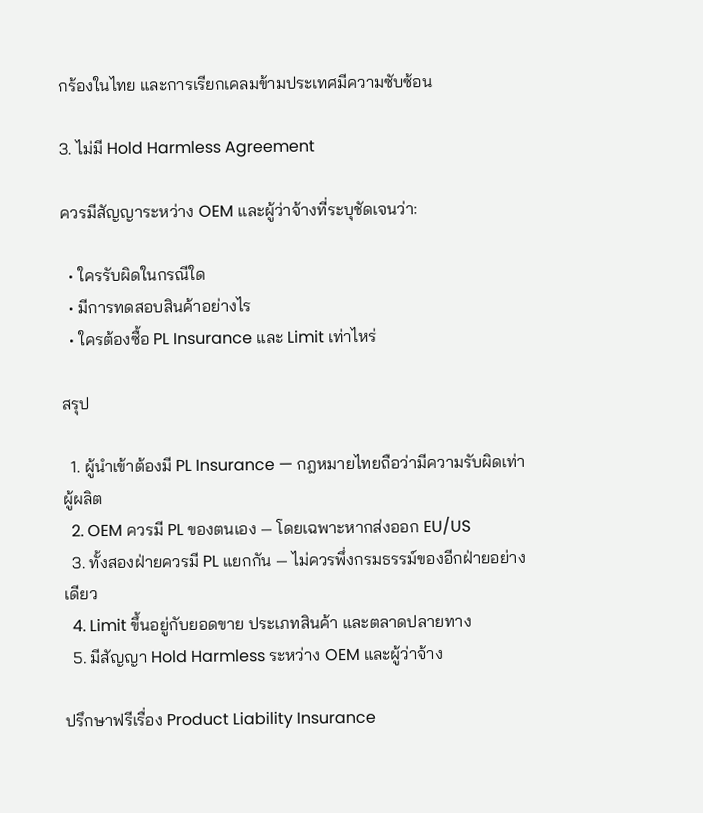กร้องในไทย และการเรียกเคลมข้ามประเทศมีความซับซ้อน

3. ไม่มี Hold Harmless Agreement

ควรมีสัญญาระหว่าง OEM และผู้ว่าจ้างที่ระบุชัดเจนว่า:

  • ใครรับผิดในกรณีใด
  • มีการทดสอบสินค้าอย่างไร
  • ใครต้องซื้อ PL Insurance และ Limit เท่าไหร่

สรุป

  1. ผู้นำเข้าต้องมี PL Insurance — กฎหมายไทยถือว่ามีความรับผิดเท่าผู้ผลิต
  2. OEM ควรมี PL ของตนเอง — โดยเฉพาะหากส่งออก EU/US
  3. ทั้งสองฝ่ายควรมี PL แยกกัน — ไม่ควรพึ่งกรมธรรม์ของอีกฝ่ายอย่างเดียว
  4. Limit ขึ้นอยู่กับยอดขาย ประเภทสินค้า และตลาดปลายทาง
  5. มีสัญญา Hold Harmless ระหว่าง OEM และผู้ว่าจ้าง

ปรึกษาฟรีเรื่อง Product Liability Insurance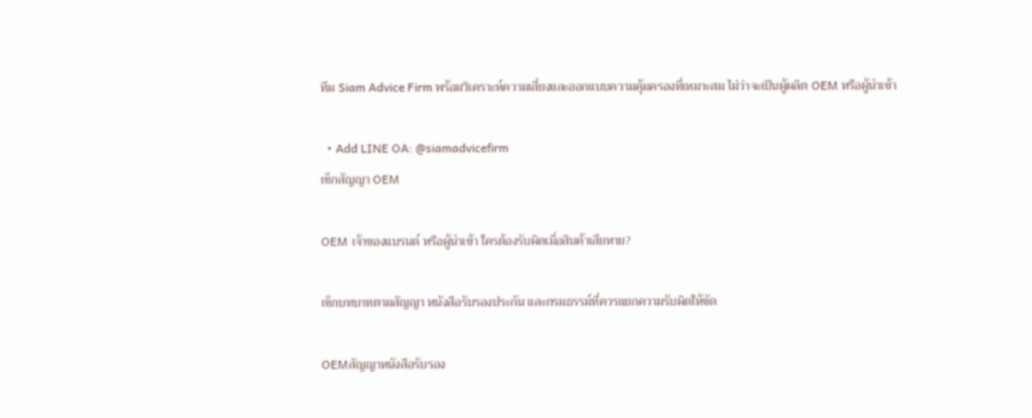ทีม Siam Advice Firm พร้อมวิเคราะห์ความเสี่ยงและออกแบบความคุ้มครองที่เหมาะสม ไม่ว่าจะเป็นผู้ผลิต OEM หรือผู้นำเข้า

  • Add LINE OA: @siamadvicefirm
เช็กสัญญา OEM

OEM เจ้าของแบรนด์ หรือผู้นำเข้า ใครต้องรับผิดเมื่อสินค้าเสียหาย?

เช็กบทบาทตามสัญญา หนังสือรับรองประกัน และกรมธรรม์ที่ควรแยกความรับผิดให้ชัด

OEMสัญญาหนังสือรับรอง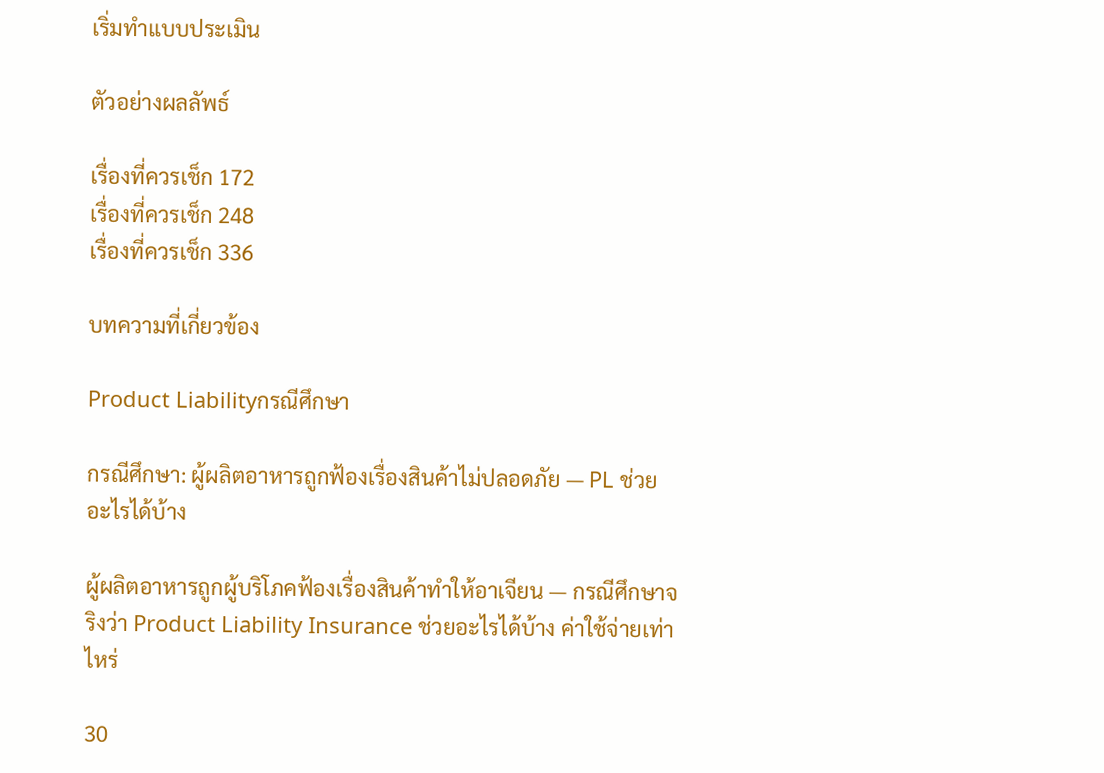เริ่มทำแบบประเมิน

ตัวอย่างผลลัพธ์

เรื่องที่ควรเช็ก 172
เรื่องที่ควรเช็ก 248
เรื่องที่ควรเช็ก 336

บทความที่เกี่ยวข้อง

Product Liabilityกรณีศึกษา

กรณีศึกษา: ผู้ผลิตอาหารถูกฟ้องเรื่องสินค้าไม่ปลอดภัย — PL ช่วยอะไรได้บ้าง

ผู้ผลิตอาหารถูกผู้บริโภคฟ้องเรื่องสินค้าทำให้อาเจียน — กรณีศึกษาจริงว่า Product Liability Insurance ช่วยอะไรได้บ้าง ค่าใช้จ่ายเท่าไหร่

30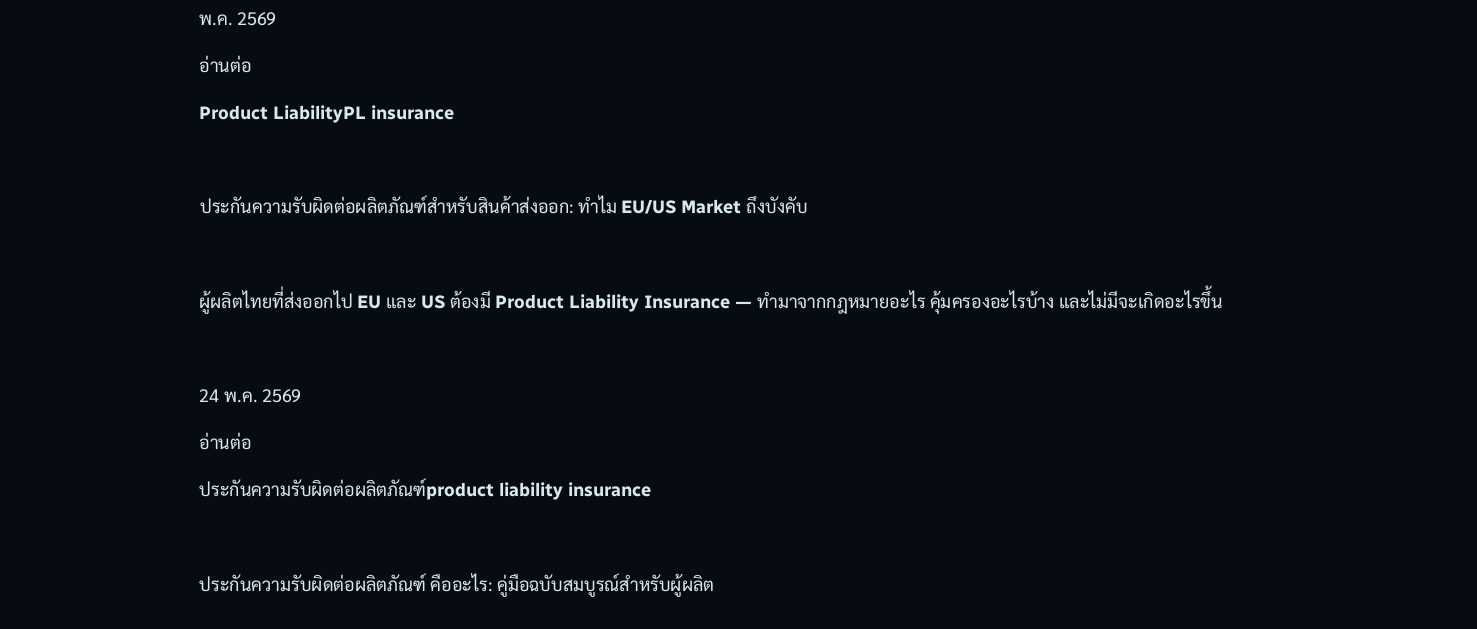พ.ค. 2569
อ่านต่อ
Product LiabilityPL insurance

ประกันความรับผิดต่อผลิตภัณฑ์สำหรับสินค้าส่งออก: ทำไม EU/US Market ถึงบังคับ

ผู้ผลิตไทยที่ส่งออกไป EU และ US ต้องมี Product Liability Insurance — ทำมาจากกฎหมายอะไร คุ้มครองอะไรบ้าง และไม่มีจะเกิดอะไรขึ้น

24 พ.ค. 2569
อ่านต่อ
ประกันความรับผิดต่อผลิตภัณฑ์product liability insurance

ประกันความรับผิดต่อผลิตภัณฑ์ คืออะไร: คู่มือฉบับสมบูรณ์สำหรับผู้ผลิต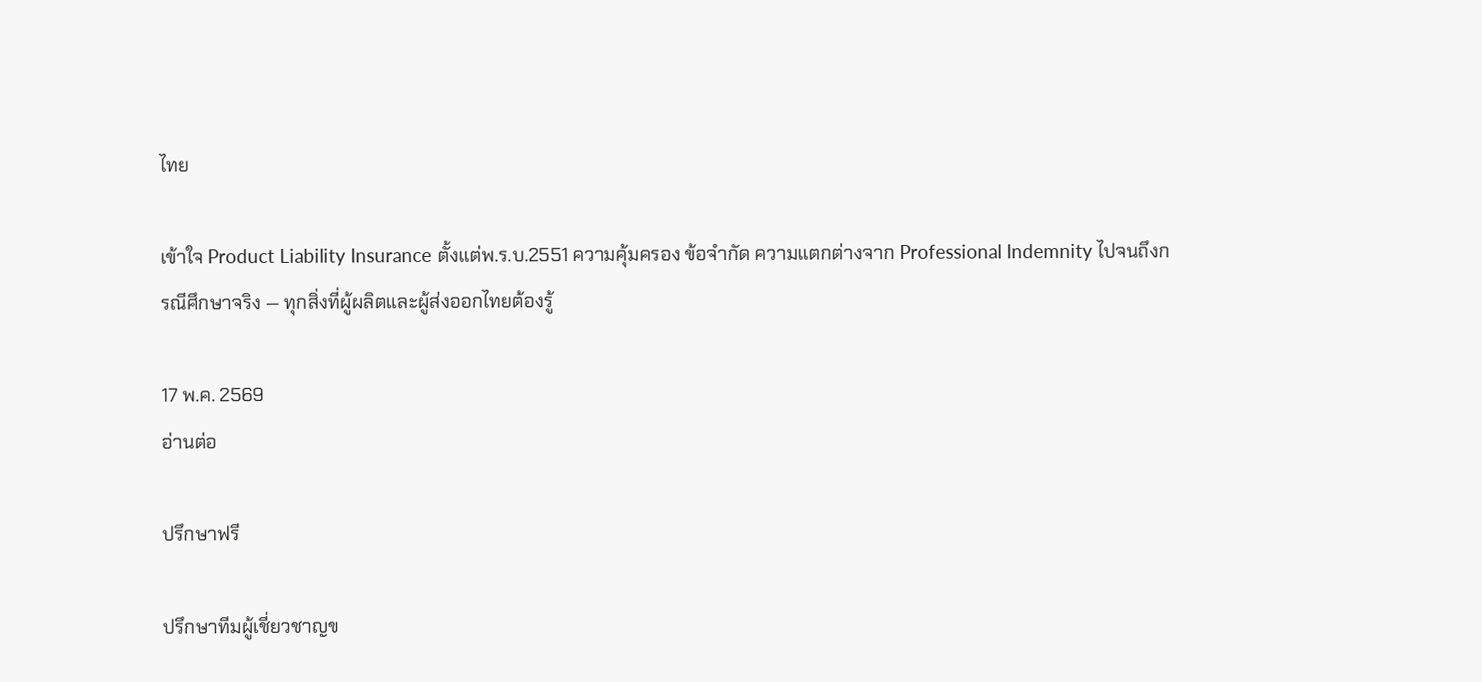ไทย

เข้าใจ Product Liability Insurance ตั้งแต่พ.ร.บ.2551 ความคุ้มครอง ข้อจำกัด ความแตกต่างจาก Professional Indemnity ไปจนถึงกรณีศึกษาจริง — ทุกสิ่งที่ผู้ผลิตและผู้ส่งออกไทยต้องรู้

17 พ.ค. 2569
อ่านต่อ

ปรึกษาฟรี

ปรึกษาทีมผู้เชี่ยวชาญข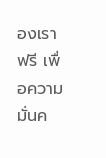องเราฟรี เพื่อความมั่นค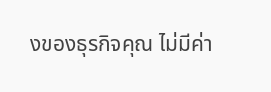งของธุรกิจคุณ ไม่มีค่า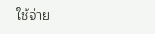ใช้จ่าย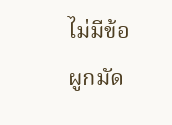ไม่มีข้อผูกมัด